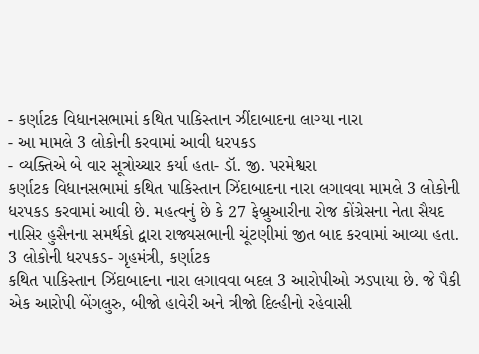- કર્ણાટક વિધાનસભામાં કથિત પાકિસ્તાન ઝીંદાબાદના લાગ્યા નારા
- આ મામલે 3 લોકોની કરવામાં આવી ધરપકડ
- વ્યક્તિએ બે વાર સૂત્રોચ્ચાર કર્યા હતા- ડૉ. જી. પરમેશ્વરા
કર્ણાટક વિધાનસભામાં કથિત પાકિસ્તાન ઝિંદાબાદના નારા લગાવવા મામલે 3 લોકોની ધરપકડ કરવામાં આવી છે. મહત્વનું છે કે 27 ફેબ્રુઆરીના રોજ કોંગ્રેસના નેતા સૈયદ નાસિર હુસૈનના સમર્થકો દ્વારા રાજ્યસભાની ચૂંટણીમાં જીત બાદ કરવામાં આવ્યા હતા.
3 લોકોની ધરપકડ- ગૃહમંત્રી, કર્ણાટક
કથિત પાકિસ્તાન ઝિંદાબાદના નારા લગાવવા બદલ 3 આરોપીઓ ઝડપાયા છે. જે પૈકી એક આરોપી બેંગલુરુ, બીજો હાવેરી અને ત્રીજો દિલ્હીનો રહેવાસી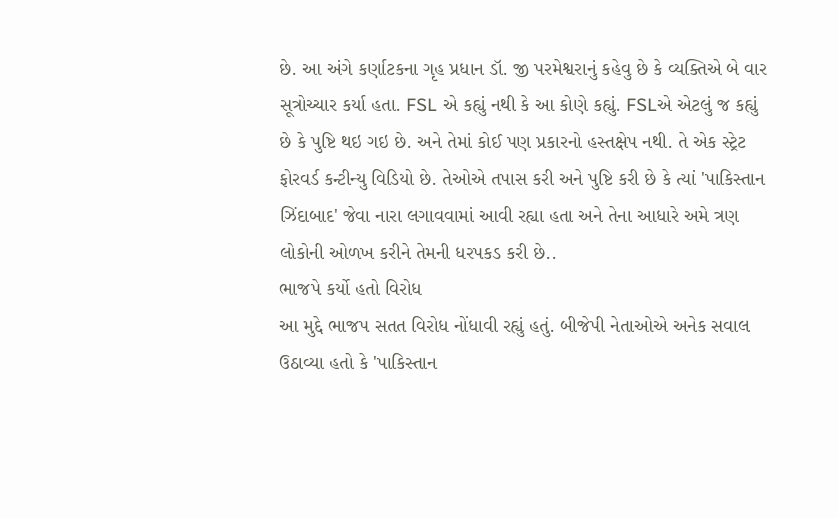છે. આ અંગે કર્ણાટકના ગૃહ પ્રધાન ડૉ. જી પરમેશ્વરાનું કહેવુ છે કે વ્યક્તિએ બે વાર સૂત્રોચ્ચાર કર્યા હતા. FSL એ કહ્યું નથી કે આ કોણે કહ્યું. FSLએ એટલું જ કહ્યું છે કે પુષ્ટિ થઇ ગઇ છે. અને તેમાં કોઈ પણ પ્રકારનો હસ્તક્ષેપ નથી. તે એક સ્ટ્રેટ ફોરવર્ડ કન્ટીન્યુ વિડિયો છે. તેઓએ તપાસ કરી અને પુષ્ટિ કરી છે કે ત્યાં 'પાકિસ્તાન ઝિંદાબાદ' જેવા નારા લગાવવામાં આવી રહ્યા હતા અને તેના આધારે અમે ત્રણ લોકોની ઓળખ કરીને તેમની ધરપકડ કરી છે..
ભાજપે કર્યો હતો વિરોધ
આ મુદ્દે ભાજપ સતત વિરોધ નોંધાવી રહ્યું હતું. બીજેપી નેતાઓએ અનેક સવાલ ઉઠાવ્યા હતો કે 'પાકિસ્તાન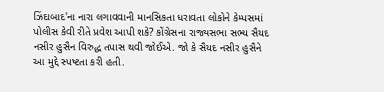ઝિંદાબાદ'ના નારા લગાવવાની માનસિકતા ધરાવતા લોકોને કેમ્પસમાં પોલીસ કેવી રીતે પ્રવેશ આપી શકે? કોંગ્રેસના રાજ્યસભા સભ્ય સૈયદ નસીર હુસૈન વિરુદ્ધ તપાસ થવી જોઈએ. જો કે સૈયદ નસીર હુસૈને આ મુદ્દે સ્પષ્ટતા કરી હતી.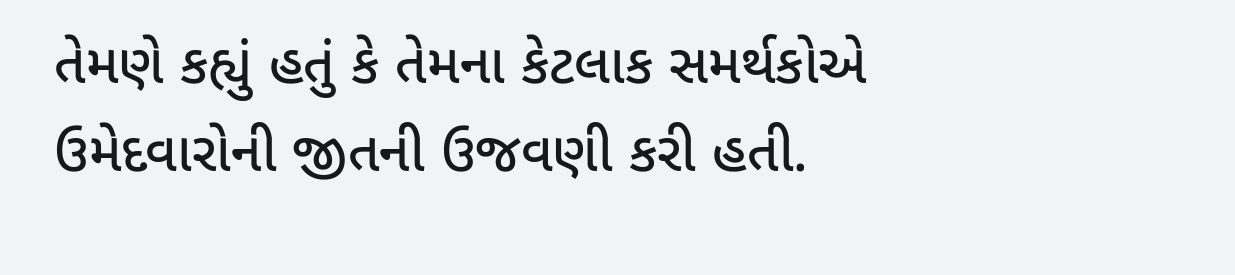તેમણે કહ્યું હતું કે તેમના કેટલાક સમર્થકોએ ઉમેદવારોની જીતની ઉજવણી કરી હતી.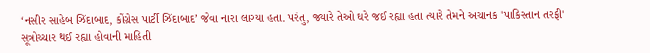‘નસીર સાહેબ ઝિંદાબાદ, કોંગ્રેસ પાર્ટી ઝિંદાબાદ’ જેવા નારા લાગ્યા હતા. પરંતુ, જ્યારે તેઓ ઘરે જઈ રહ્યા હતા ત્યારે તેમને અચાનક 'પાકિસ્તાન તરફી' સૂત્રોચ્ચાર થઈ રહ્યા હોવાની માહિતી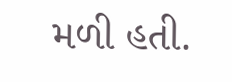મળી હતી.